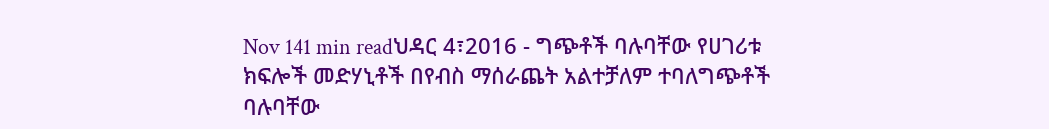Nov 141 min readህዳር 4፣2016 - ግጭቶች ባሉባቸው የሀገሪቱ ክፍሎች መድሃኒቶች በየብስ ማሰራጨት አልተቻለም ተባለግጭቶች ባሉባቸው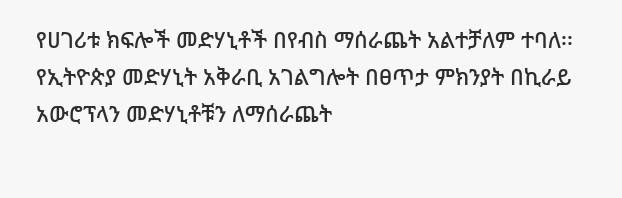የሀገሪቱ ክፍሎች መድሃኒቶች በየብስ ማሰራጨት አልተቻለም ተባለ፡፡የኢትዮጵያ መድሃኒት አቅራቢ አገልግሎት በፀጥታ ምክንያት በኪራይ አውሮፕላን መድሃኒቶቹን ለማሰራጨት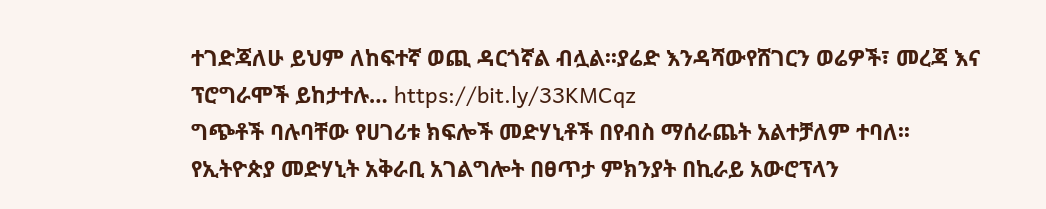ተገድጃለሁ ይህም ለከፍተኛ ወጪ ዳርጎኛል ብሏል፡፡ያሬድ እንዳሻውየሸገርን ወሬዎች፣ መረጃ እና ፕሮግራሞች ይከታተሉ… https://bit.ly/33KMCqz
ግጭቶች ባሉባቸው የሀገሪቱ ክፍሎች መድሃኒቶች በየብስ ማሰራጨት አልተቻለም ተባለ፡፡የኢትዮጵያ መድሃኒት አቅራቢ አገልግሎት በፀጥታ ምክንያት በኪራይ አውሮፕላን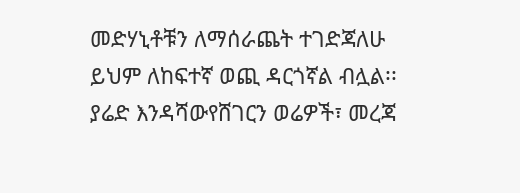መድሃኒቶቹን ለማሰራጨት ተገድጃለሁ ይህም ለከፍተኛ ወጪ ዳርጎኛል ብሏል፡፡ያሬድ እንዳሻውየሸገርን ወሬዎች፣ መረጃ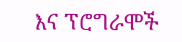እና ፕሮግራሞች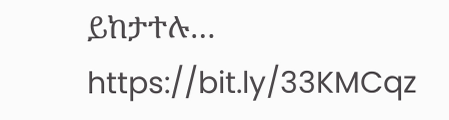ይከታተሉ… https://bit.ly/33KMCqz